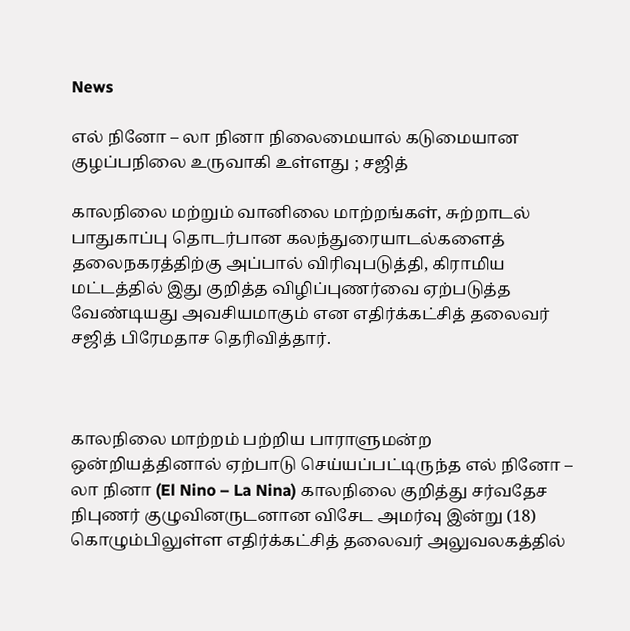News

எல் நினோ – லா நினா நிலைமையால் கடுமையான குழப்பநிலை உருவாகி உள்ளது ; சஜித்

காலநிலை மற்றும் வானிலை மாற்றங்கள், சுற்றாடல் பாதுகாப்பு தொடர்பான கலந்துரையாடல்களைத் தலைநகரத்திற்கு அப்பால் விரிவுபடுத்தி, கிராமிய மட்டத்தில் இது குறித்த விழிப்புணர்வை ஏற்படுத்த வேண்டியது அவசியமாகும் என எதிர்க்கட்சித் தலைவர் சஜித் பிரேமதாச தெரிவித்தார்.



காலநிலை மாற்றம் பற்றிய பாராளுமன்ற ஒன்றியத்தினால் ஏற்பாடு செய்யப்பட்டிருந்த எல் நினோ – லா நினா (El Nino – La Nina) காலநிலை குறித்து சர்வதேச நிபுணர் குழுவினருடனான விசேட அமர்வு இன்று (18) கொழும்பிலுள்ள எதிர்க்கட்சித் தலைவர் அலுவலகத்தில்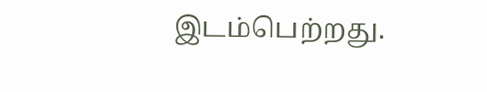இடம்பெற்றது.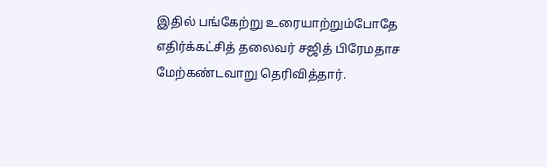இதில் பங்கேற்று உரையாற்றும்போதே எதிர்க்கட்சித் தலைவர் சஜித் பிரேமதாச மேற்கண்டவாறு தெரிவித்தார்.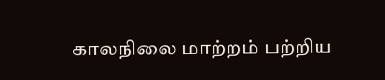காலநிலை மாற்றம் பற்றிய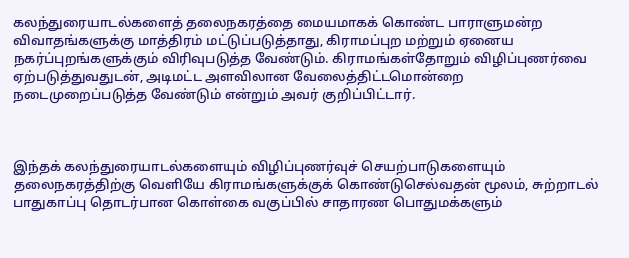கலந்துரையாடல்களைத் தலைநகரத்தை மையமாகக் கொண்ட பாராளுமன்ற விவாதங்களுக்கு மாத்திரம் மட்டுப்படுத்தாது, கிராமப்புற மற்றும் ஏனைய நகர்ப்புறங்களுக்கும் விரிவுபடுத்த வேண்டும். கிராமங்கள்தோறும் விழிப்புணர்வை ஏற்படுத்துவதுடன், அடிமட்ட அளவிலான வேலைத்திட்டமொன்றை நடைமுறைப்படுத்த வேண்டும் என்றும் அவர் குறிப்பிட்டார்.



இந்தக் கலந்துரையாடல்களையும் விழிப்புணர்வுச் செயற்பாடுகளையும் தலைநகரத்திற்கு வெளியே கிராமங்களுக்குக் கொண்டுசெல்வதன் மூலம், சுற்றாடல் பாதுகாப்பு தொடர்பான கொள்கை வகுப்பில் சாதாரண பொதுமக்களும்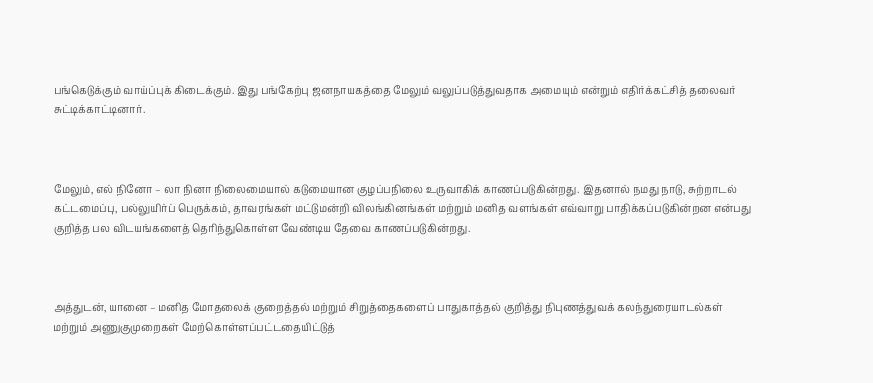பங்கெடுக்கும் வாய்ப்புக் கிடைக்கும். இது பங்கேற்பு ஜனநாயகத்தை மேலும் வலுப்படுத்துவதாக அமையும் என்றும் எதிர்க்கட்சித் தலைவர் சுட்டிக்காட்டினார்.



மேலும், எல் நினோ – லா நினா நிலைமையால் கடுமையான குழப்பநிலை உருவாகிக் காணப்படுகின்றது. இதனால் நமது நாடு, சுற்றாடல் கட்டமைப்பு, பல்லுயிர்ப் பெருக்கம், தாவரங்கள் மட்டுமன்றி விலங்கினங்கள் மற்றும் மனித வளங்கள் எவ்வாறு பாதிக்கப்படுகின்றன என்பது குறித்த பல விடயங்களைத் தெரிந்துகொள்ள வேண்டிய தேவை காணப்படுகின்றது.



அத்துடன், யானை – மனித மோதலைக் குறைத்தல் மற்றும் சிறுத்தைகளைப் பாதுகாத்தல் குறித்து நிபுணத்துவக் கலந்துரையாடல்கள் மற்றும் அணுகுமுறைகள் மேற்கொள்ளப்பட்டதையிட்டுத்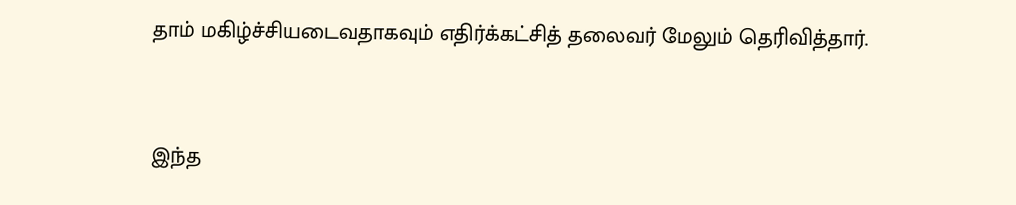தாம் மகிழ்ச்சியடைவதாகவும் எதிர்க்கட்சித் தலைவர் மேலும் தெரிவித்தார்.



இந்த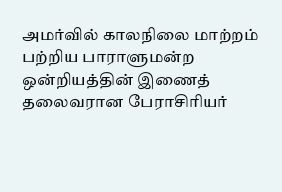அமர்வில் காலநிலை மாற்றம் பற்றிய பாராளுமன்ற ஒன்றியத்தின் இணைத் தலைவரான பேராசிரியர்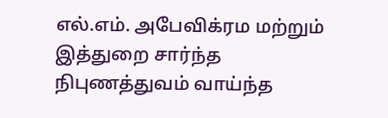எல்.எம். அபேவிக்ரம மற்றும் இத்துறை சார்ந்த நிபுணத்துவம் வாய்ந்த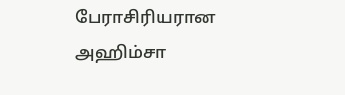பேராசிரியரான அஹிம்சா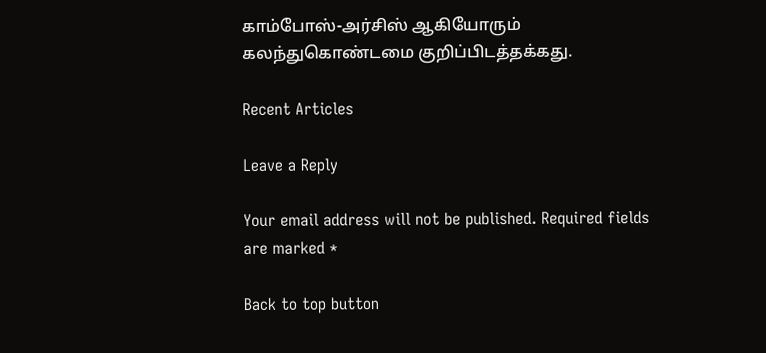காம்போஸ்-அர்சிஸ் ஆகியோரும் கலந்துகொண்டமை குறிப்பிடத்தக்கது.

Recent Articles

Leave a Reply

Your email address will not be published. Required fields are marked *

Back to top button